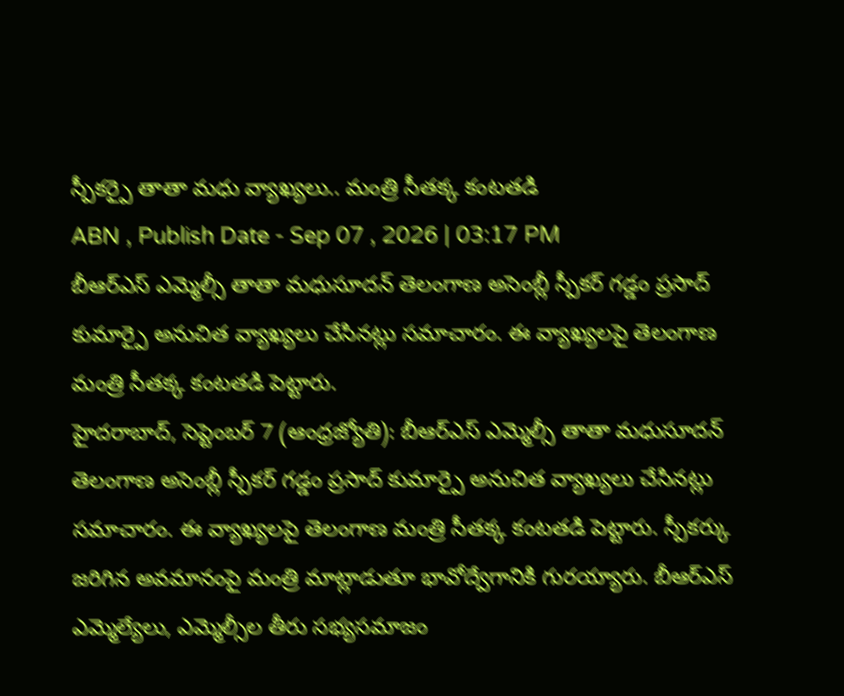స్పీకర్పై తాతా మధు వ్యాఖ్యలు.. మంత్రి సీతక్క కంటతడి
ABN , Publish Date - Sep 07 , 2026 | 03:17 PM
బీఆర్ఎస్ ఎమ్మెల్సీ తాతా మధుసూదన్ తెలంగాణ అసెంబ్లీ స్పీకర్ గడ్డం ప్రసాద్ కుమార్పై అనుచిత వ్యాఖ్యలు చేసినట్లు సమాచారం. ఈ వ్యాఖ్యలపై తెలంగాణ మంత్రి సీతక్క కంటతడి పెట్టారు.
హైదరాబాద్, సెప్టెంబర్ 7 (ఆంధ్రజ్యోతి): బీఆర్ఎస్ ఎమ్మెల్సీ తాతా మధుసూదన్ తెలంగాణ అసెంబ్లీ స్పీకర్ గడ్డం ప్రసాద్ కుమార్పై అనుచిత వ్యాఖ్యలు చేసినట్లు సమాచారం. ఈ వ్యాఖ్యలపై తెలంగాణ మంత్రి సీతక్క కంటతడి పెట్టారు. స్పీకర్కు జరిగిన అవమానంపై మంత్రి మాట్లాడుతూ భావోద్వేగానికి గురయ్యారు. బీఆర్ఎస్ ఎమ్మెల్యేలు, ఎమ్మెల్సీల తీరు సభ్యసమాజం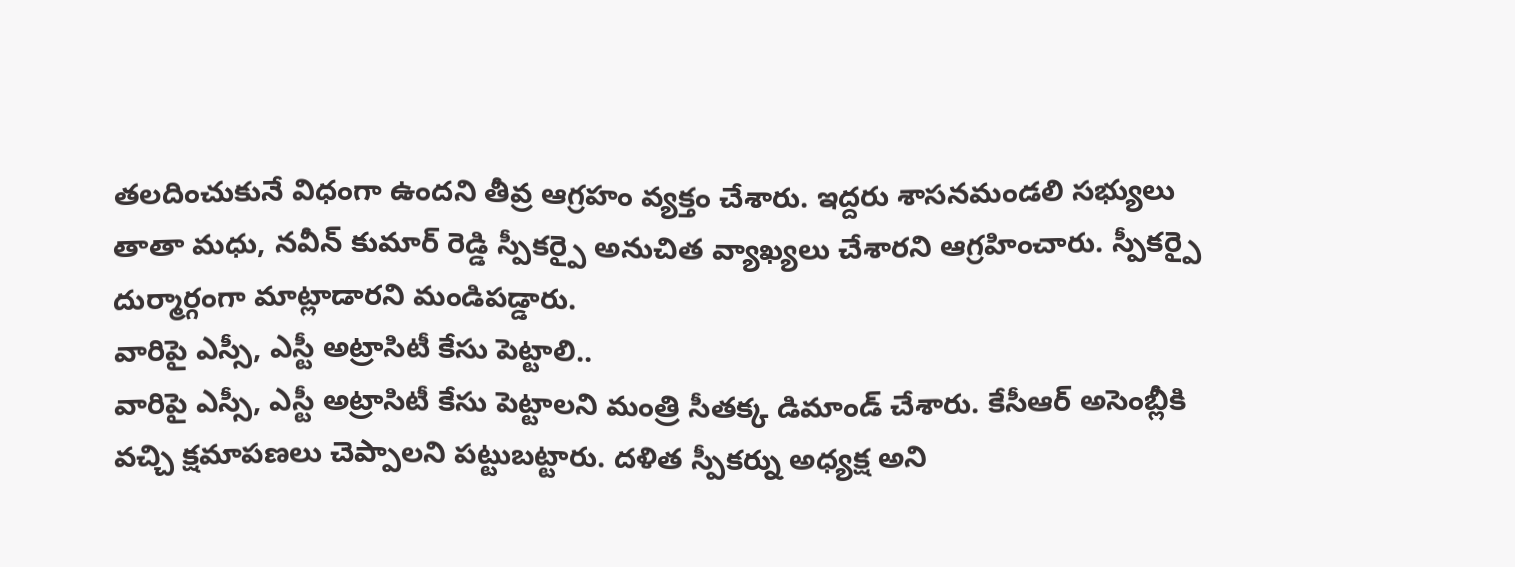తలదించుకునే విధంగా ఉందని తీవ్ర ఆగ్రహం వ్యక్తం చేశారు. ఇద్దరు శాసనమండలి సభ్యులు తాతా మధు, నవీన్ కుమార్ రెడ్డి స్పీకర్పై అనుచిత వ్యాఖ్యలు చేశారని ఆగ్రహించారు. స్పీకర్పై దుర్మార్గంగా మాట్లాడారని మండిపడ్డారు.
వారిపై ఎస్సీ, ఎస్టీ అట్రాసిటీ కేసు పెట్టాలి..
వారిపై ఎస్సీ, ఎస్టీ అట్రాసిటీ కేసు పెట్టాలని మంత్రి సీతక్క డిమాండ్ చేశారు. కేసీఆర్ అసెంబ్లీకి వచ్చి క్షమాపణలు చెప్పాలని పట్టుబట్టారు. దళిత స్పీకర్ను అధ్యక్ష అని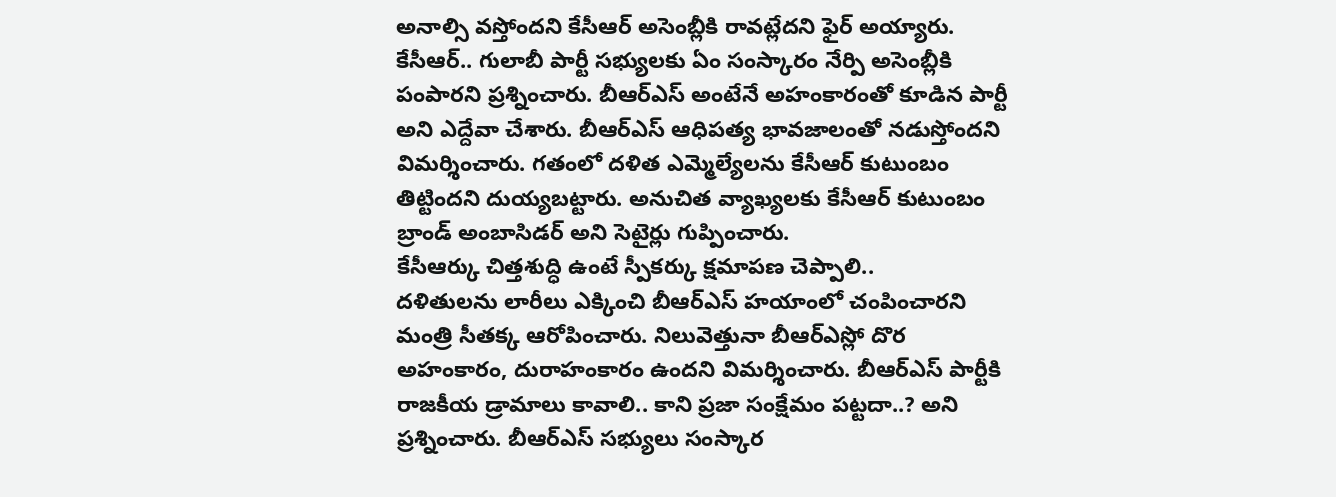అనాల్సి వస్తోందని కేసీఆర్ అసెంబ్లీకి రావట్లేదని ఫైర్ అయ్యారు. కేసీఆర్.. గులాబీ పార్టీ సభ్యులకు ఏం సంస్కారం నేర్పి అసెంబ్లీకి పంపారని ప్రశ్నించారు. బీఆర్ఎస్ అంటేనే అహంకారంతో కూడిన పార్టీ అని ఎద్దేవా చేశారు. బీఆర్ఎస్ ఆధిపత్య భావజాలంతో నడుస్తోందని విమర్శించారు. గతంలో దళిత ఎమ్మెల్యేలను కేసీఆర్ కుటుంబం తిట్టిందని దుయ్యబట్టారు. అనుచిత వ్యాఖ్యలకు కేసీఆర్ కుటుంబం బ్రాండ్ అంబాసిడర్ అని సెటైర్లు గుప్పించారు.
కేసీఆర్కు చిత్తశుద్ధి ఉంటే స్పీకర్కు క్షమాపణ చెప్పాలి..
దళితులను లారీలు ఎక్కించి బీఆర్ఎస్ హయాంలో చంపించారని మంత్రి సీతక్క ఆరోపించారు. నిలువెత్తునా బీఆర్ఎస్లో దొర అహంకారం, దురాహంకారం ఉందని విమర్శించారు. బీఆర్ఎస్ పార్టీకి రాజకీయ డ్రామాలు కావాలి.. కాని ప్రజా సంక్షేమం పట్టదా..? అని ప్రశ్నించారు. బీఆర్ఎస్ సభ్యులు సంస్కార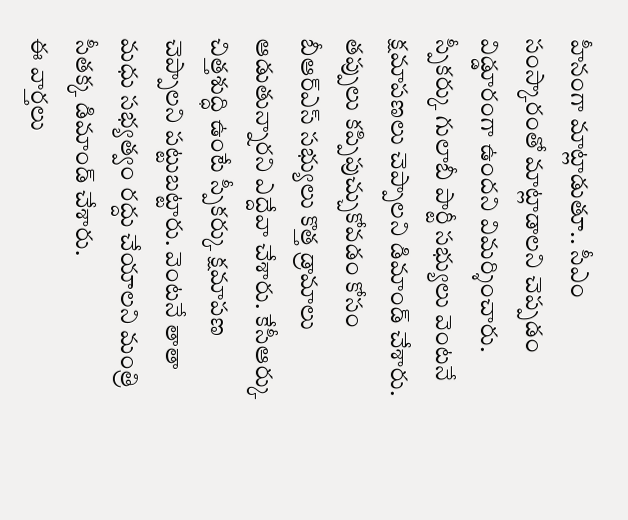హీనంగా మాట్లాడుతూ.. సీఎం సంస్కారంతో మాట్లాడాలని చెప్పడం విడ్డూరంగా ఉందని విమర్శించారు. స్పీకర్కు గులాబీ పార్టీ సభ్యులు వెంటనే క్షమాపణలు చెప్పాలని డిమాండ్ చేశారు. తప్పులు కప్పిపుచ్చుకోవడం కోసం బీఆర్ఎస్ సభ్యులు కొత్త డ్రామాలు ఆడుతున్నారని ఎద్దేవా చేశారు. కేసీఆర్కు చిత్తశుద్ధి ఉంటే స్పీకర్కు క్షమాపణ చెప్పాలని పట్టుబట్టారు. వెంటనే తాతా మధు సభ్యత్వం రద్దు చేయాలని మంత్రి సీతక్క డిమాండ్ చేశారు.
ఈ వార్తలు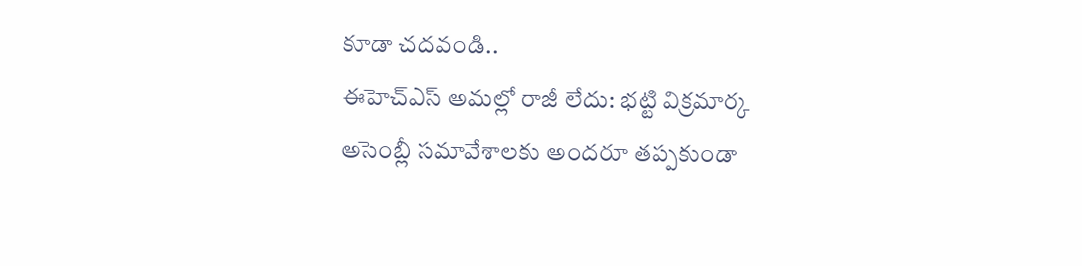కూడా చదవండి..
ఈహెచ్ఎస్ అమల్లో రాజీ లేదు: భట్టి విక్రమార్క
అసెంబ్లీ సమావేశాలకు అందరూ తప్పకుండా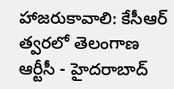హాజరుకావాలి: కేసీఆర్
త్వరలో తెలంగాణ ఆర్టీసీ - హైదరాబాద్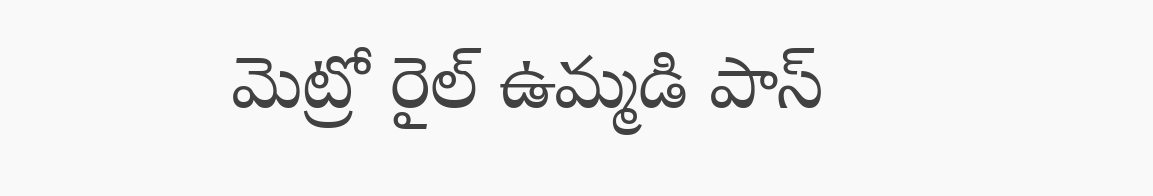మెట్రో రైల్ ఉమ్మడి పాస్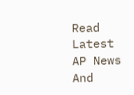Read Latest AP News And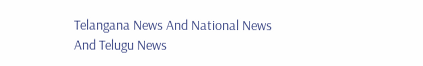Telangana News And National News
And Telugu News